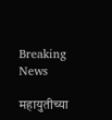Breaking News

महायुतीच्या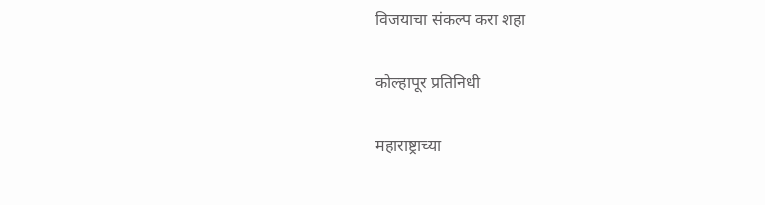विजयाचा संकल्प करा शहा

कोल्हापूर प्रतिनिधी

महाराष्ट्राच्या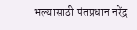भल्यासाठी पंतप्रधान नरेंद्र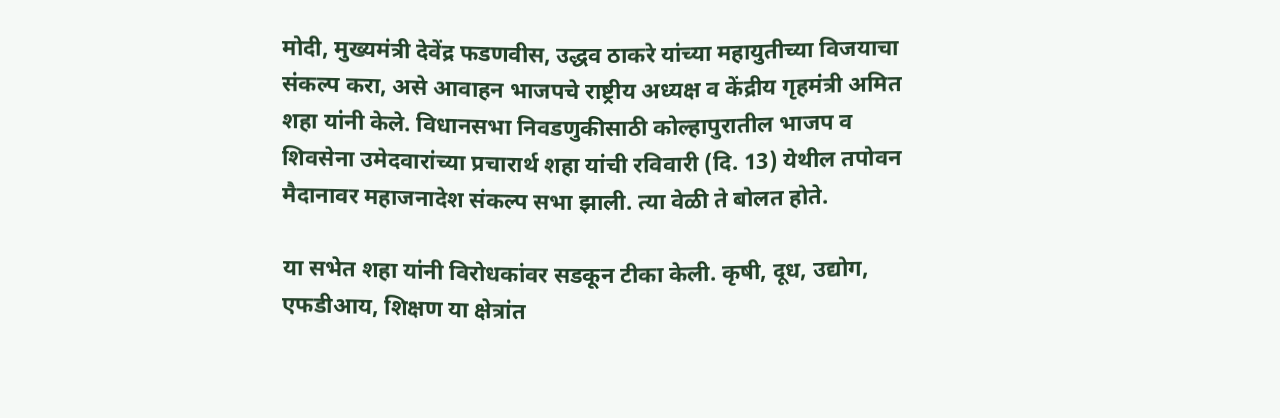मोदी, मुख्यमंत्री देवेंद्र फडणवीस, उद्धव ठाकरे यांच्या महायुतीच्या विजयाचा संकल्प करा, असे आवाहन भाजपचे राष्ट्रीय अध्यक्ष व केंद्रीय गृहमंत्री अमित शहा यांनी केले. विधानसभा निवडणुकीसाठी कोल्हापुरातील भाजप व शिवसेना उमेदवारांच्या प्रचारार्थ शहा यांची रविवारी (दि. 13) येथील तपोवन मैदानावर महाजनादेश संकल्प सभा झाली. त्या वेळी ते बोलत होते.

या सभेत शहा यांनी विरोधकांवर सडकून टीका केली. कृषी, दूध, उद्योग, एफडीआय, शिक्षण या क्षेत्रांत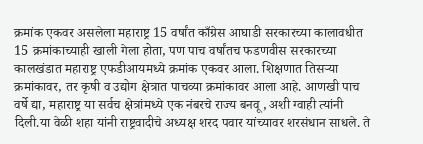क्रमांक एकवर असलेला महाराष्ट्र 15 वर्षांत काँग्रेस आघाडी सरकारच्या कालावधीत 15 क्रमांकाच्याही खाली गेला होता, पण पाच वर्षांतच फडणवीस सरकारच्या कालखंडात महाराष्ट्र एफडीआयमध्ये क्रमांक एकवर आला. शिक्षणात तिसर्‍या क्रमांकावर, तर कृषी व उद्योग क्षेत्रात पाचव्या क्रमांकावर आला आहे. आणखी पाच वर्षे द्या, महाराष्ट्र या सर्वच क्षेत्रांमध्ये एक नंबरचे राज्य बनवू, अशी ग्वाही त्यांनी दिली.या वेळी शहा यांनी राष्ट्रवादीचे अध्यक्ष शरद पवार यांच्यावर शरसंधान साधले. ते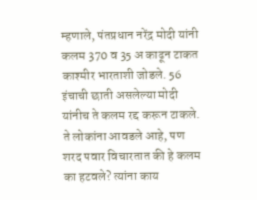म्हणाले, पंतप्रधान नरेंद्र मोदी यांनी कलम 370 व 35 अ काढून टाकत काश्मीर भारताशी जोडले. 56 इंचाची छाती असलेल्या मोदी यांनीच ते कलम रद्द करून टाकले. ते लोकांना आवडले आहे, पण शरद पवार विचारतात की हे कलम का हटवले? त्यांना काय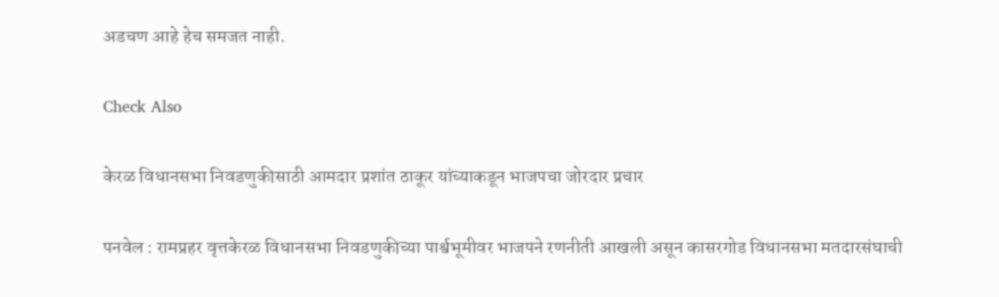अडचण आहे हेच समजत नाही.

Check Also

केरळ विधानसभा निवडणुकीसाठी आमदार प्रशांत ठाकूर यांच्याकडून भाजपचा जोरदार प्रचार

पनवेल : रामप्रहर वृत्तकेरळ विधानसभा निवडणुकीच्या पार्श्वभूमीवर भाजपने रणनीती आखली असून कासरगोड विधानसभा मतदारसंघाची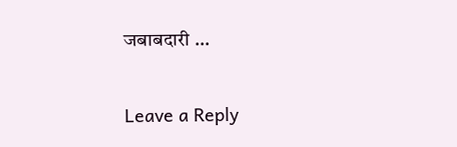जबाबदारी …

Leave a Reply